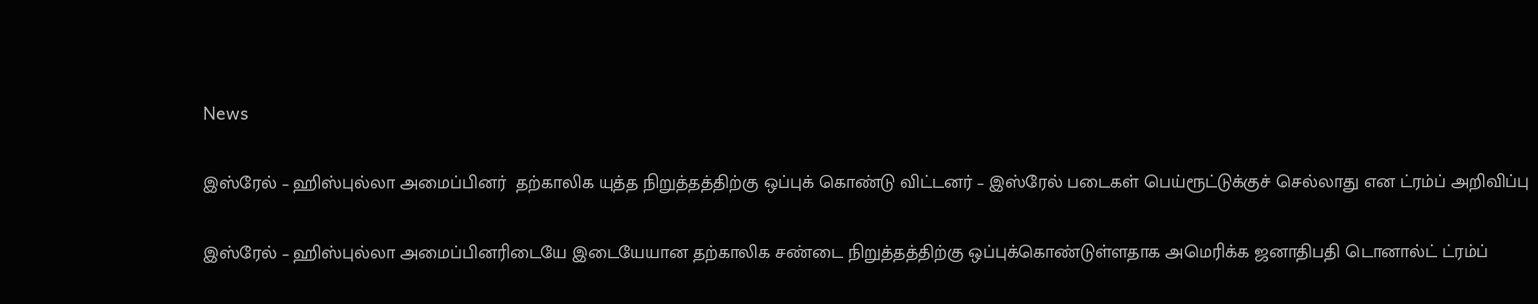News

இஸ்ரேல் – ஹிஸ்புல்லா அமைப்பினர்  தற்காலிக யுத்த நிறுத்தத்திற்கு ஒப்புக் கொண்டு விட்டனர் – இஸ்ரேல் படைகள் பெய்ரூட்டுக்குச் செல்லாது என ட்ரம்ப் அறிவிப்பு

இஸ்ரேல் – ஹிஸ்புல்லா அமைப்பினரிடையே இடையேயான தற்காலிக சண்டை நிறுத்தத்திற்கு ஒப்புக்கொண்டுள்ளதாக அமெரிக்க ஜனாதிபதி டொனால்ட் ட்ரம்ப்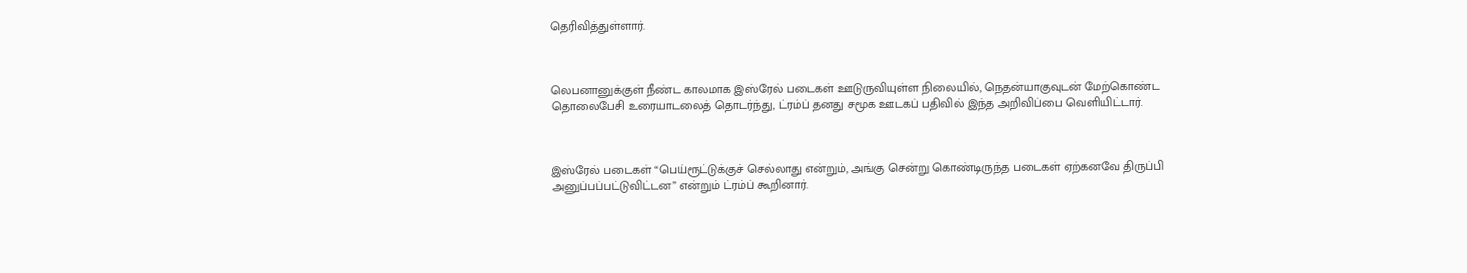தெரிவித்துள்ளார்.



லெபனானுக்குள் நீண்ட காலமாக இஸ்ரேல் படைகள் ஊடுருவியுள்ள நிலையில், நெதன்யாகுவுடன் மேற்கொண்ட தொலைபேசி உரையாடலைத் தொடர்ந்து, ட்ரம்ப் தனது சமூக ஊடகப் பதிவில் இந்த அறிவிப்பை வெளியிட்டார்.



இஸ்ரேல் படைகள் “பெய்ரூட்டுக்குச் செல்லாது என்றும், அங்கு சென்று கொண்டிருந்த படைகள் ஏற்கனவே திருப்பி அனுப்பப்பட்டுவிட்டன” என்றும் ட்ரம்ப் கூறினார்.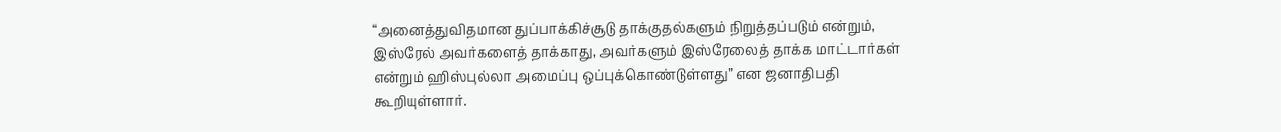“அனைத்துவிதமான துப்பாக்கிச்சூடு தாக்குதல்களும் நிறுத்தப்படும் என்றும், இஸ்ரேல் அவர்களைத் தாக்காது, அவர்களும் இஸ்ரேலைத் தாக்க மாட்டார்கள் என்றும் ஹிஸ்புல்லா அமைப்பு ஒப்புக்கொண்டுள்ளது” என ஜனாதிபதி கூறியுள்ளார்.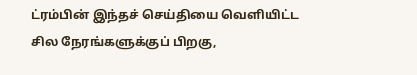ட்ரம்பின் இந்தச் செய்தியை வெளியிட்ட சில நேரங்களுக்குப் பிறகு,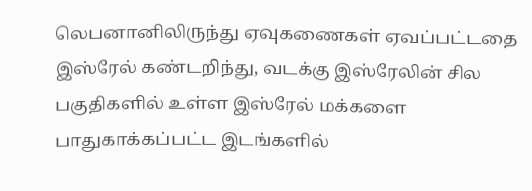லெபனானிலிருந்து ஏவுகணைகள் ஏவப்பட்டதை இஸ்ரேல் கண்டறிந்து, வடக்கு இஸ்ரேலின் சில பகுதிகளில் உள்ள இஸ்ரேல் மக்களை பாதுகாக்கப்பட்ட இடங்களில்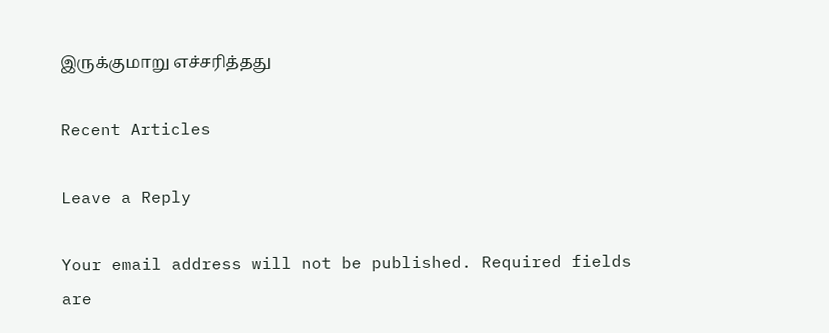இருக்குமாறு எச்சரித்தது

Recent Articles

Leave a Reply

Your email address will not be published. Required fields are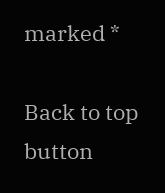marked *

Back to top button